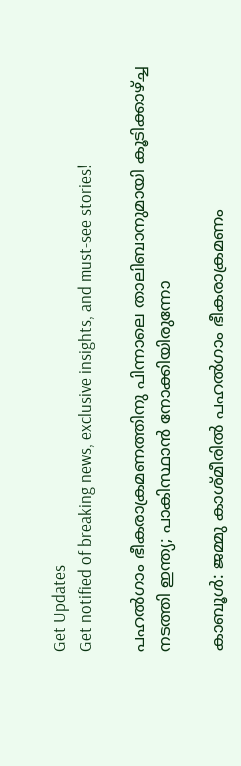Get Updates
Get notified of breaking news, exclusive insights, and must-see stories!

പഹല്‍ഗാം ഭീകരാക്രമണത്തിനു പിന്നാലെ താലിബാനുമായി കൂടിക്കാഴ്ച്ച നടത്തി ഇന്ത്യ; പാകിസ്ഥാന്‍ നോക്കിയിരുന്നോ

കാബൂള്‍: ജമ്മു കാശ്മീരില്‍ പഹല്‍ഗാം ഭീകരാക്രമണം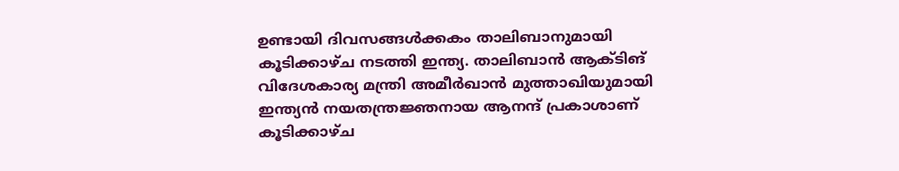ഉണ്ടായി ദിവസങ്ങള്‍ക്കകം താലിബാനുമായി കൂടിക്കാഴ്ച നടത്തി ഇന്ത്യ. താലിബാന്‍ ആക്ടിങ് വിദേശകാര്യ മന്ത്രി അമീര്‍ഖാന്‍ മുത്താഖിയുമായി ഇന്ത്യന്‍ നയതന്ത്രജ്ഞനായ ആനന്ദ് പ്രകാശാണ് കൂടിക്കാഴ്ച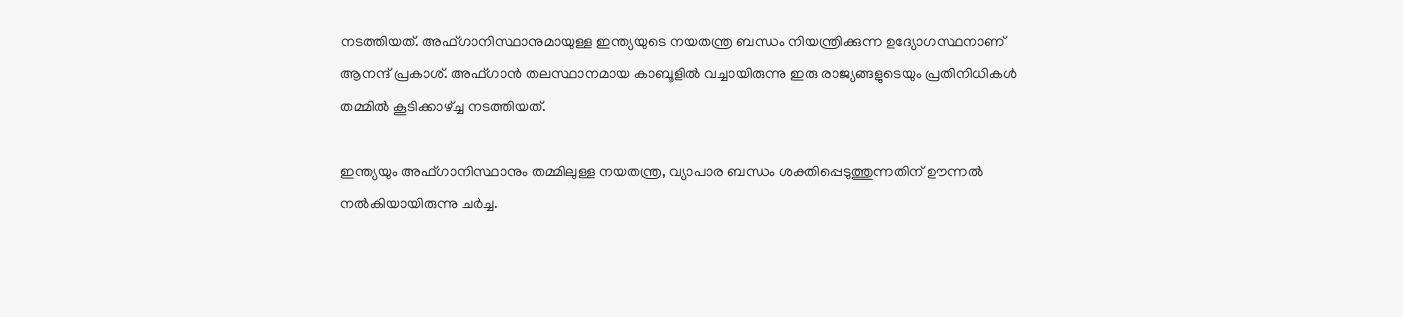നടത്തിയത്. അഫ്ഗാനിസ്ഥാനുമായുള്ള ഇന്ത്യയുടെ നയതന്ത്ര ബന്ധം നിയന്ത്രിക്കുന്ന ഉദ്യോഗസ്ഥനാണ് ആനന്ദ് പ്രകാശ്. അഫ്ഗാന്‍ തലസ്ഥാനമായ കാബൂളില്‍ വച്ചായിരുന്നു ഇരു രാജ്യങ്ങളുടെയും പ്രതിനിധികള്‍ തമ്മില്‍ കൂടിക്കാഴ്ച്ച നടത്തിയത്.

ഇന്ത്യയും അഫ്ഗാനിസ്ഥാനും തമ്മിലുള്ള നയതന്ത്ര, വ്യാപാര ബന്ധം ശക്തിപ്പെടുത്തുന്നതിന് ഊന്നല്‍ നല്‍കിയായിരുന്നു ചര്‍ച്ച.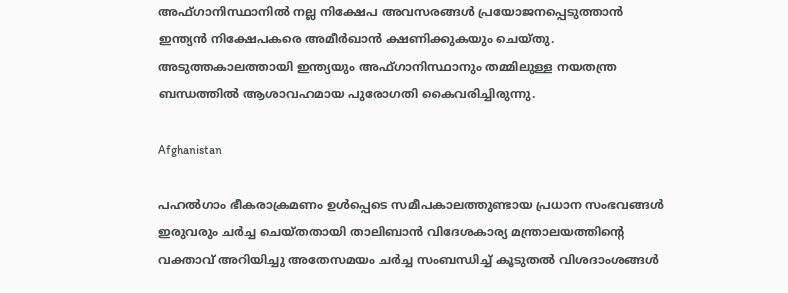അഫ്ഗാനിസ്ഥാനില്‍ നല്ല നിക്ഷേപ അവസരങ്ങള്‍ പ്രയോജനപ്പെടുത്താന്‍ ഇന്ത്യന്‍ നിക്ഷേപകരെ അമീര്‍ഖാന്‍ ക്ഷണിക്കുകയും ചെയ്തു. അടുത്തകാലത്തായി ഇന്ത്യയും അഫ്ഗാനിസ്ഥാനും തമ്മിലുള്ള നയതന്ത്ര ബന്ധത്തില്‍ ആശാവഹമായ പുരോഗതി കൈവരിച്ചിരുന്നു.

Afghanistan

പഹല്‍ഗാം ഭീകരാക്രമണം ഉള്‍പ്പെടെ സമീപകാലത്തുണ്ടായ പ്രധാന സംഭവങ്ങള്‍ ഇരുവരും ചര്‍ച്ച ചെയ്തതായി താലിബാന്‍ വിദേശകാര്യ മന്ത്രാലയത്തിന്റെ വക്താവ് അറിയിച്ചു അതേസമയം ചര്‍ച്ച സംബന്ധിച്ച് കൂടുതല്‍ വിശദാംശങ്ങള്‍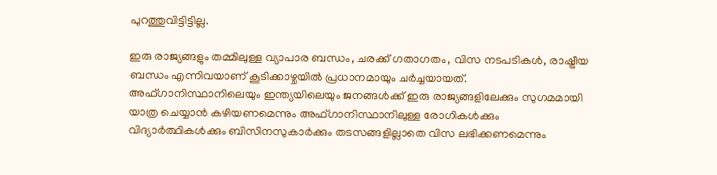പുറത്തുവിട്ടിട്ടില്ല.

ഇരു രാജ്യങ്ങളും തമ്മിലുള്ള വ്യാപാര ബന്ധം, ചരക്ക് ഗതാഗതം, വിസ നടപടികള്‍, രാഷ്ട്രീയ ബന്ധം എന്നിവയാണ് കൂടിക്കാഴ്ചയില്‍ പ്രധാനമായും ചര്‍ച്ചയായത്. അഫ്ഗാനിസ്ഥാനിലെയും ഇന്ത്യയിലെയും ജനങ്ങള്‍ക്ക് ഇരു രാജ്യങ്ങളിലേക്കും സുഗമമായി യാത്ര ചെയ്യാന്‍ കഴിയണമെന്നും അഫ്ഗാനിസ്ഥാനിലുള്ള രോഗികള്‍ക്കും വിദ്യാര്‍ത്ഥികള്‍ക്കും ബിസിനസുകാര്‍ക്കും തടസങ്ങളില്ലാതെ വിസ ലഭിക്കണമെന്നും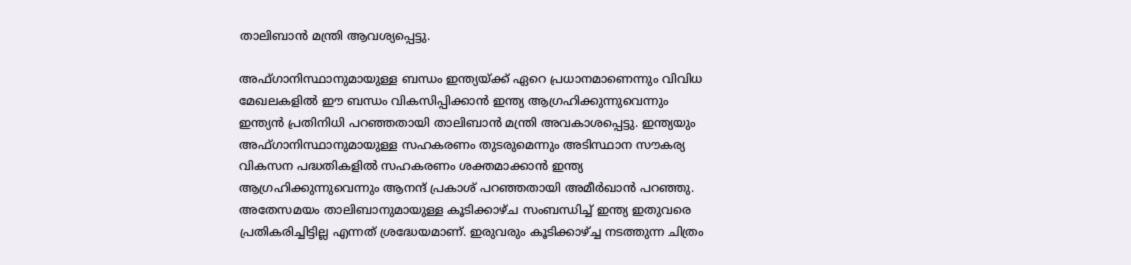താലിബാന്‍ മന്ത്രി ആവശ്യപ്പെട്ടു.

അഫ്ഗാനിസ്ഥാനുമായുള്ള ബന്ധം ഇന്ത്യയ്ക്ക് ഏറെ പ്രധാനമാണെന്നും വിവിധ മേഖലകളില്‍ ഈ ബന്ധം വികസിപ്പിക്കാന്‍ ഇന്ത്യ ആഗ്രഹിക്കുന്നുവെന്നും ഇന്ത്യന്‍ പ്രതിനിധി പറഞ്ഞതായി താലിബാന്‍ മന്ത്രി അവകാശപ്പെട്ടു. ഇന്ത്യയും അഫ്ഗാനിസ്ഥാനുമായുള്ള സഹകരണം തുടരുമെന്നും അടിസ്ഥാന സൗകര്യ വികസന പദ്ധതികളില്‍ സഹകരണം ശക്തമാക്കാന്‍ ഇന്ത്യ ആഗ്രഹിക്കുന്നുവെന്നും ആനന്ദ് പ്രകാശ് പറഞ്ഞതായി അമീര്‍ഖാന്‍ പറഞ്ഞു. അതേസമയം താലിബാനുമായുള്ള കൂടിക്കാഴ്ച സംബന്ധിച്ച് ഇന്ത്യ ഇതുവരെ പ്രതികരിച്ചിട്ടില്ല എന്നത് ശ്രദ്ധേയമാണ്. ഇരുവരും കൂടിക്കാഴ്ച്ച നടത്തുന്ന ചിത്രം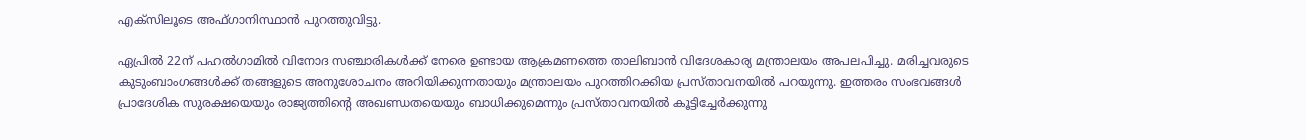എക്‌സിലൂടെ അഫ്ഗാനിസ്ഥാന്‍ പുറത്തുവിട്ടു.

ഏപ്രില്‍ 22ന് പഹല്‍ഗാമില്‍ വിനോദ സഞ്ചാരികള്‍ക്ക് നേരെ ഉണ്ടായ ആക്രമണത്തെ താലിബാന്‍ വിദേശകാര്യ മന്ത്രാലയം അപലപിച്ചു. മരിച്ചവരുടെ കുടുംബാംഗങ്ങള്‍ക്ക് തങ്ങളുടെ അനുശോചനം അറിയിക്കുന്നതായും മന്ത്രാലയം പുറത്തിറക്കിയ പ്രസ്താവനയില്‍ പറയുന്നു. ഇത്തരം സംഭവങ്ങള്‍ പ്രാദേശിക സുരക്ഷയെയും രാജ്യത്തിന്റെ അഖണ്ഡതയെയും ബാധിക്കുമെന്നും പ്രസ്താവനയില്‍ കൂട്ടിച്ചേര്‍ക്കുന്നു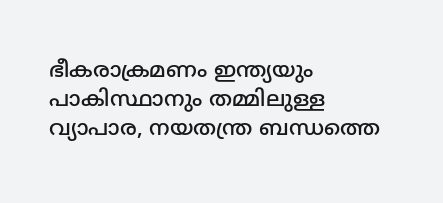ഭീകരാക്രമണം ഇന്ത്യയും പാകിസ്ഥാനും തമ്മിലുള്ള വ്യാപാര, നയതന്ത്ര ബന്ധത്തെ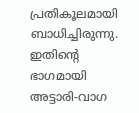പ്രതികൂലമായി ബാധിച്ചിരുന്നു. ഇതിന്റെ ഭാഗമായി അട്ടാരി-വാഗ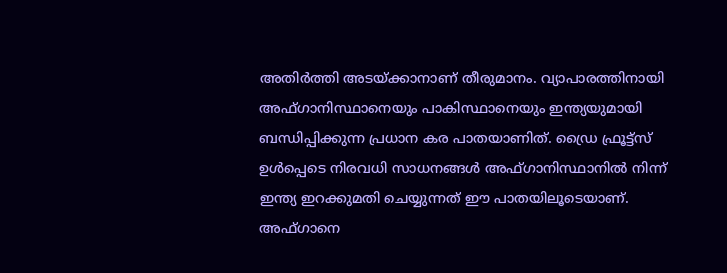അതിര്‍ത്തി അടയ്ക്കാനാണ് തീരുമാനം. വ്യാപാരത്തിനായി അഫ്ഗാനിസ്ഥാനെയും പാകിസ്ഥാനെയും ഇന്ത്യയുമായി ബന്ധിപ്പിക്കുന്ന പ്രധാന കര പാതയാണിത്. ഡ്രൈ ഫ്രൂട്ട്‌സ് ഉള്‍പ്പെടെ നിരവധി സാധനങ്ങള്‍ അഫ്ഗാനിസ്ഥാനില്‍ നിന്ന് ഇന്ത്യ ഇറക്കുമതി ചെയ്യുന്നത് ഈ പാതയിലൂടെയാണ്. അഫ്ഗാനെ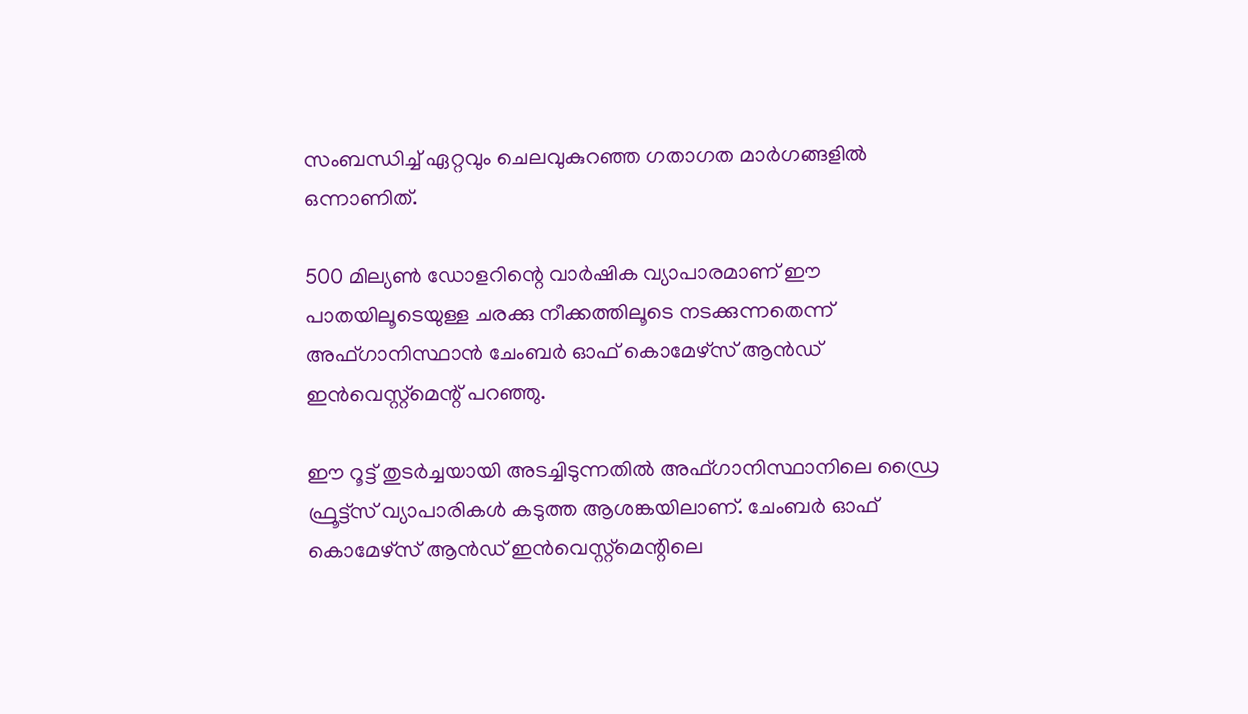സംബന്ധിച്ച് ഏറ്റവും ചെലവുകുറഞ്ഞ ഗതാഗത മാര്‍ഗങ്ങളില്‍ ഒന്നാണിത്.

500 മില്യണ്‍ ഡോളറിന്റെ വാര്‍ഷിക വ്യാപാരമാണ് ഈ പാതയിലൂടെയുള്ള ചരക്കു നീക്കത്തിലൂടെ നടക്കുന്നതെന്ന് അഫ്ഗാനിസ്ഥാന്‍ ചേംബര്‍ ഓഫ് കൊമേഴ്സ് ആന്‍ഡ് ഇന്‍വെസ്റ്റ്മെന്റ് പറഞ്ഞു.

ഈ റൂട്ട് തുടര്‍ച്ചയായി അടച്ചിടുന്നതില്‍ അഫ്ഗാനിസ്ഥാനിലെ ഡ്രൈ ഫ്രൂട്ട്‌സ് വ്യാപാരികള്‍ കടുത്ത ആശങ്കയിലാണ്. ചേംബര്‍ ഓഫ് കൊമേഴ്സ് ആന്‍ഡ് ഇന്‍വെസ്റ്റ്മെന്റിലെ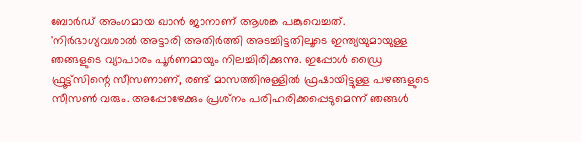ബോര്‍ഡ് അംഗമായ ഖാന്‍ ജാനാണ് ആശങ്ക പങ്കുവെച്ചത്. 'നിര്‍ഭാഗ്യവശാല്‍ അട്ടാരി അതിര്‍ത്തി അടച്ചിട്ടതിലൂടെ ഇന്ത്യയുമായുള്ള ഞങ്ങളുടെ വ്യാപാരം പൂര്‍ണമായും നിലച്ചിരിക്കുന്നു. ഇപ്പോള്‍ ഡ്രൈ ഫ്രൂട്ട്‌സിന്റെ സീസണാണ്, രണ്ട് മാസത്തിനുള്ളില്‍ ഫ്രഷായിട്ടുള്ള പഴങ്ങളുടെ സീസണ്‍ വരും. അപ്പോഴേക്കും പ്രശ്‌നം പരിഹരിക്കപ്പെടുമെന്ന് ഞങ്ങള്‍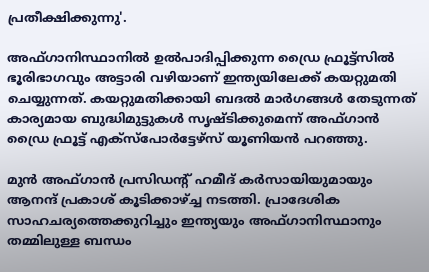പ്രതീക്ഷിക്കുന്നു'.

അഫ്ഗാനിസ്ഥാനില്‍ ഉല്‍പാദിപ്പിക്കുന്ന ഡ്രൈ ഫ്രൂട്ട്‌സില്‍ ഭൂരിഭാഗവും അട്ടാരി വഴിയാണ് ഇന്ത്യയിലേക്ക് കയറ്റുമതി ചെയ്യുന്നത്. കയറ്റുമതിക്കായി ബദല്‍ മാര്‍ഗങ്ങള്‍ തേടുന്നത് കാര്യമായ ബുദ്ധിമുട്ടുകള്‍ സൃഷ്ടിക്കുമെന്ന് അഫ്ഗാന്‍ ഡ്രൈ ഫ്രൂട്ട് എക്സ്പോര്‍ട്ടേഴ്സ് യൂണിയന്‍ പറഞ്ഞു.

മുന്‍ അഫ്ഗാന്‍ പ്രസിഡന്റ് ഹമീദ് കര്‍സായിയുമായും ആനന്ദ് പ്രകാശ് കൂടിക്കാഴ്ച്ച നടത്തി. പ്രാദേശിക സാഹചര്യത്തെക്കുറിച്ചും ഇന്ത്യയും അഫ്ഗാനിസ്ഥാനും തമ്മിലുള്ള ബന്ധം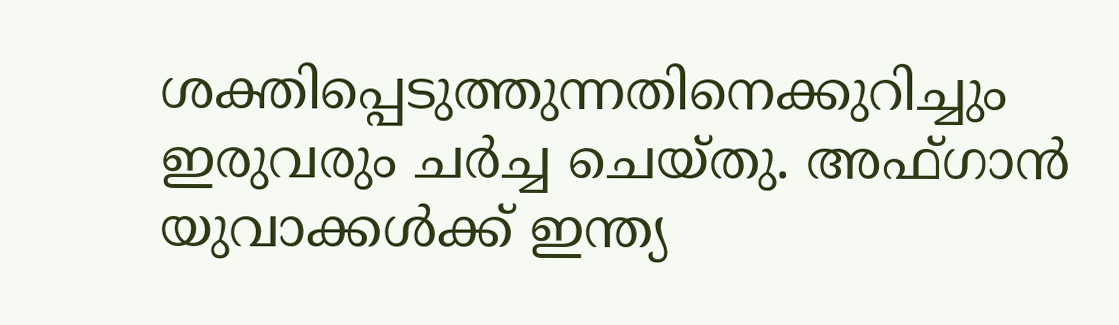ശക്തിപ്പെടുത്തുന്നതിനെക്കുറിച്ചും ഇരുവരും ചര്‍ച്ച ചെയ്തു. അഫ്ഗാന്‍ യുവാക്കള്‍ക്ക് ഇന്ത്യ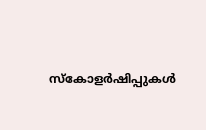സ്‌കോളര്‍ഷിപ്പുകള്‍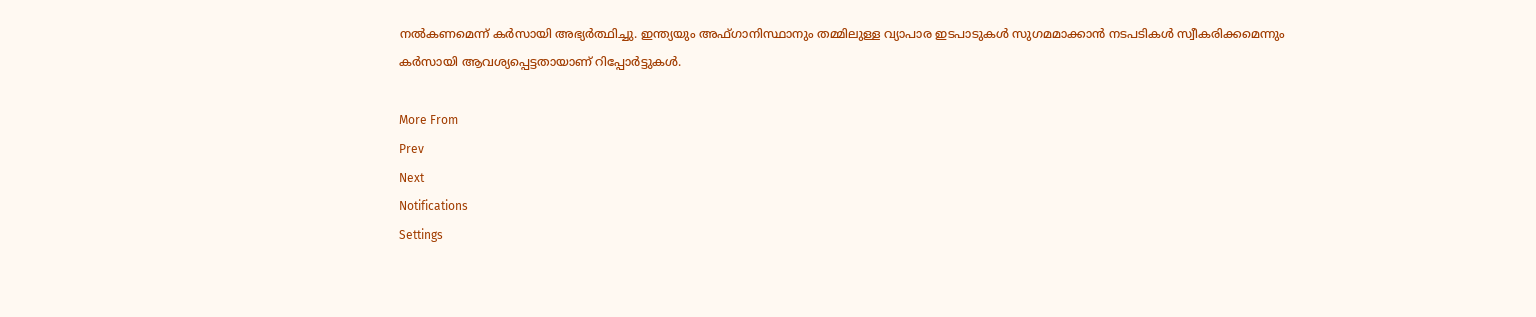നല്‍കണമെന്ന് കര്‍സായി അഭ്യര്‍ത്ഥിച്ചു. ഇന്ത്യയും അഫ്ഗാനിസ്ഥാനും തമ്മിലുള്ള വ്യാപാര ഇടപാടുകള്‍ സുഗമമാക്കാന്‍ നടപടികള്‍ സ്വീകരിക്കമെന്നും കര്‍സായി ആവശ്യപ്പെട്ടതായാണ് റിപ്പോര്‍ട്ടുകള്‍.

More From
Prev
Next
Notifications
Settings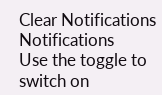Clear Notifications
Notifications
Use the toggle to switch on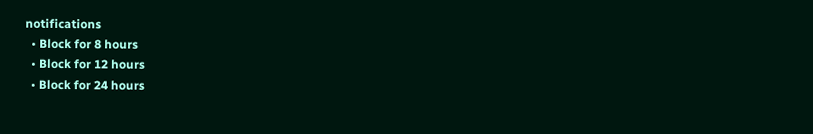notifications
  • Block for 8 hours
  • Block for 12 hours
  • Block for 24 hours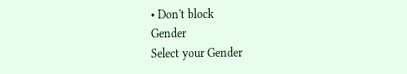• Don't block
Gender
Select your Gender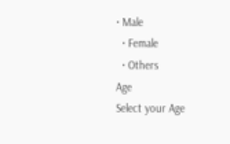• Male
  • Female
  • Others
Age
Select your Age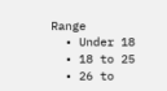Range
  • Under 18
  • 18 to 25
  • 26 to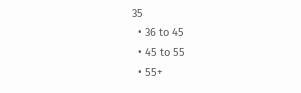35
  • 36 to 45
  • 45 to 55
  • 55+